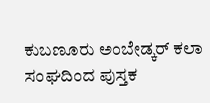ಕುಬಣೂರು ಅಂಬೇಡ್ಕರ್ ಕಲಾ ಸಂಘದಿಂದ ಪುಸ್ತಕ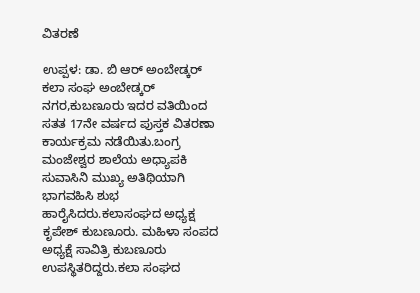ವಿತರಣೆ

ಉಪ್ಪಳ: ಡಾ. ಬಿ ಆರ್ ಅಂಬೇಡ್ಕರ್ ಕಲಾ ಸಂಘ ಅಂಬೇಡ್ಕರ್ ನಗರ,ಕುಬಣೂರು ಇದರ ವತಿಯಿಂದ ಸತತ 17ನೇ ವರ್ಷದ ಪುಸ್ತಕ ವಿತರಣಾ ಕಾರ್ಯಕ್ರಮ ನಡೆಯಿತು.ಬಂಗ್ರ ಮಂಜೇಶ್ವರ ಶಾಲೆಯ ಅಧ್ಯಾಪಕಿ ಸುವಾಸಿನಿ ಮುಖ್ಯ ಅತಿಥಿಯಾಗಿ ಭಾಗವಹಿಸಿ ಶುಭ ಹಾರೈಸಿದರು.ಕಲಾಸಂಘದ ಅಧ್ಯಕ್ಷ ಕೃಪೇಶ್ ಕುಬಣೂರು. ಮಹಿಳಾ ಸಂಪದ ಅಧ್ಯಕ್ಷೆ ಸಾವಿತ್ರಿ ಕುಬಣೂರು ಉಪಸ್ಥಿತರಿದ್ದರು.ಕಲಾ ಸಂಘದ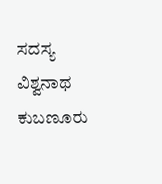ಸದಸ್ಯ ವಿಶ್ವನಾಥ ಕುಬಣೂರು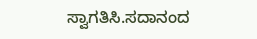ಸ್ವಾಗತಿಸಿ.ಸದಾನಂದ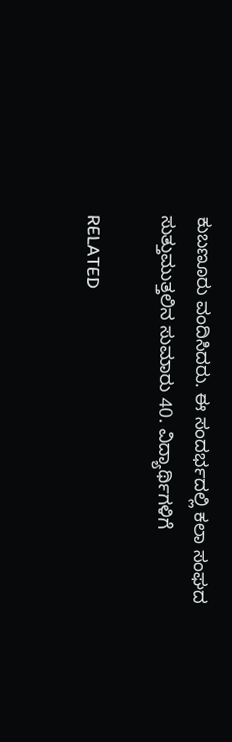ಕುಬಣೂರು ವಂದಿಸಿದರು. ಈ ಸಂದರ್ಭದಲ್ಲಿ ಕಲಾ ಸಂಘದ ಸುತ್ತುಮುತ್ತಲಿನ ಸುಮಾರು 40. ವಿದ್ಯಾರ್ಥಿಗಳಿಗೆ

RELATED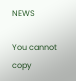NEWS

You cannot copy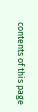contents of this page